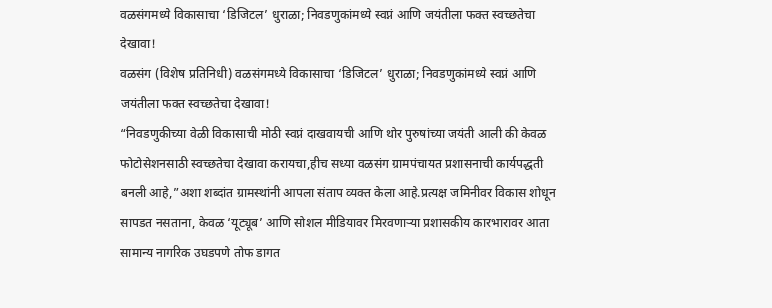वळसंगमध्ये विकासाचा ‘डिजिटल’ धुराळा; निवडणुकांमध्ये स्वप्नं आणि जयंतीला फक्त स्वच्छतेचा देखावा!
वळसंग (विशेष प्रतिनिधी) वळसंगमध्ये विकासाचा ‘डिजिटल’ धुराळा; निवडणुकांमध्ये स्वप्नं आणि जयंतीला फक्त स्वच्छतेचा देखावा!
“निवडणुकीच्या वेळी विकासाची मोठी स्वप्नं दाखवायची आणि थोर पुरुषांच्या जयंती आली की केवळ फोटोसेशनसाठी स्वच्छतेचा देखावा करायचा,हीच सध्या वळसंग ग्रामपंचायत प्रशासनाची कार्यपद्धती बनली आहे,”अशा शब्दांत ग्रामस्थांनी आपला संताप व्यक्त केला आहे.प्रत्यक्ष जमिनीवर विकास शोधून सापडत नसताना, केवळ ‘यूट्यूब’ आणि सोशल मीडियावर मिरवणाऱ्या प्रशासकीय कारभारावर आता सामान्य नागरिक उघडपणे तोफ डागत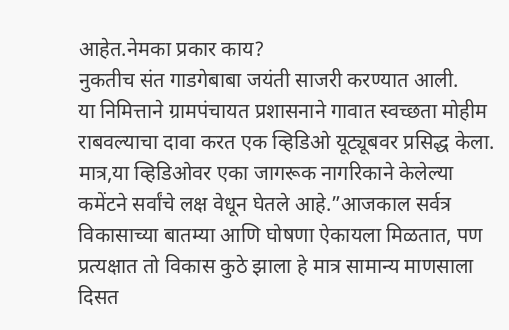आहेत.नेमका प्रकार काय?
नुकतीच संत गाडगेबाबा जयंती साजरी करण्यात आली.
या निमित्ताने ग्रामपंचायत प्रशासनाने गावात स्वच्छता मोहीम राबवल्याचा दावा करत एक व्हिडिओ यूट्यूबवर प्रसिद्ध केला.
मात्र,या व्हिडिओवर एका जागरूक नागरिकाने केलेल्या कमेंटने सर्वांचे लक्ष वेधून घेतले आहे.”आजकाल सर्वत्र विकासाच्या बातम्या आणि घोषणा ऐकायला मिळतात, पण प्रत्यक्षात तो विकास कुठे झाला हे मात्र सामान्य माणसाला दिसत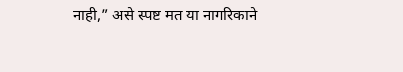नाही,” असे स्पष्ट मत या नागरिकाने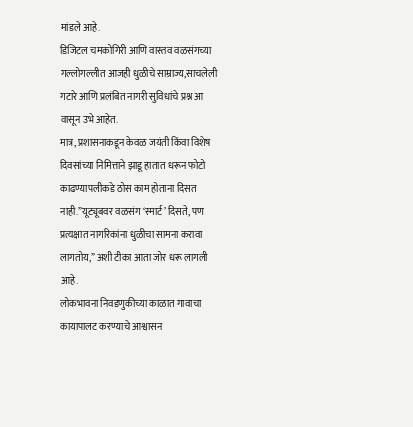मांडले आहे.
डिजिटल चमकोगिरी आणि वास्तव वळसंगच्या गल्लोगल्लीत आजही धुळीचे साम्राज्य,साचलेली गटारे आणि प्रलंबित नागरी सुविधांचे प्रश्न आ वासून उभे आहेत.
मात्र, प्रशासनाकडून केवळ जयंती किंवा विशेष दिवसांच्या निमित्ताने झाडू हातात धरून फोटो काढण्यापलीकडे ठोस काम होताना दिसत नाही.”यूट्यूबवर वळसंग ‘स्मार्ट’ दिसते, पण प्रत्यक्षात नागरिकांना धुळीचा सामना करावा लागतोय,” अशी टीका आता जोर धरू लागली आहे.
लोकभावना निवडणुकीच्या काळात गावाचा कायापालट करण्याचे आश्वासन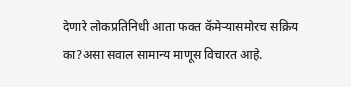देणारे लोकप्रतिनिधी आता फक्त कॅमेऱ्यासमोरच सक्रिय का?असा सवाल सामान्य माणूस विचारत आहे.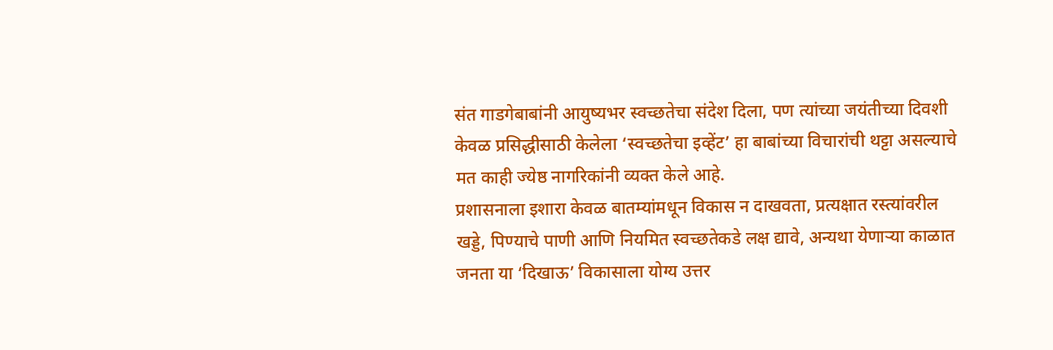संत गाडगेबाबांनी आयुष्यभर स्वच्छतेचा संदेश दिला, पण त्यांच्या जयंतीच्या दिवशी केवळ प्रसिद्धीसाठी केलेला ‘स्वच्छतेचा इव्हेंट’ हा बाबांच्या विचारांची थट्टा असल्याचे मत काही ज्येष्ठ नागरिकांनी व्यक्त केले आहे.
प्रशासनाला इशारा केवळ बातम्यांमधून विकास न दाखवता, प्रत्यक्षात रस्त्यांवरील खड्डे, पिण्याचे पाणी आणि नियमित स्वच्छतेकडे लक्ष द्यावे, अन्यथा येणाऱ्या काळात जनता या ‘दिखाऊ’ विकासाला योग्य उत्तर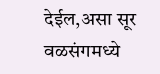देईल,असा सूर वळसंगमध्ये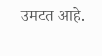उमटत आहे.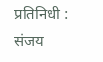प्रतिनिधी : संजय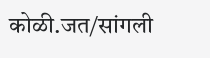कोळी.जत/सांगली